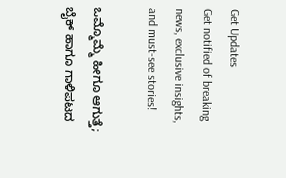Get Updates
Get notified of breaking news, exclusive insights, and must-see stories!

ಒಮ್ಮೊಮ್ಮೆ ಹೀಗೂ ಆಗುತ್ತೆ; ಬೈಕ್ ಹಾಗೂ ಗಾಳಿಪಟದ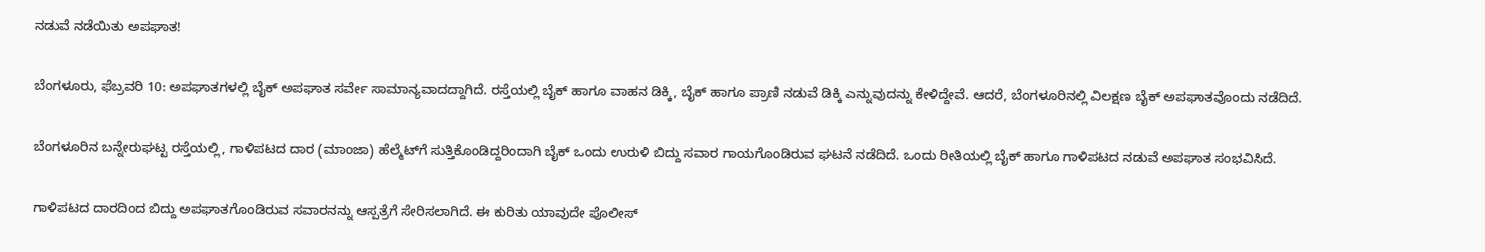ನಡುವೆ ನಡೆಯಿತು ಅಪಘಾತ!

ಬೆಂಗಳೂರು, ಫೆಬ್ರವರಿ 10: ಅಪಘಾತಗಳಲ್ಲಿ ಬೈಕ್ ಅಪಘಾತ ಸರ್ವೇ ಸಾಮಾನ್ಯವಾದದ್ದಾಗಿದೆ. ರಸ್ತೆಯಲ್ಲಿ ಬೈಕ್ ಹಾಗೂ ವಾಹನ ಡಿಕ್ಕಿ, ಬೈಕ್ ಹಾಗೂ ಪ್ರಾಣಿ ನಡುವೆ ಡಿಕ್ಕಿ ಎನ್ನುವುದನ್ನು ಕೇಳಿದ್ದೇವೆ. ಆದರೆ, ಬೆಂಗಳೂರಿನಲ್ಲಿ ವಿಲಕ್ಷಣ ಬೈಕ್ ಅಪಘಾತವೊಂದು ನಡೆದಿದೆ.

ಬೆಂಗಳೂರಿನ ಬನ್ನೇರುಘಟ್ಟ ರಸ್ತೆಯಲ್ಲಿ, ಗಾಳಿಪಟದ ದಾರ (ಮಾಂಜಾ) ಹೆಲ್ಮೆಟ್‌ಗೆ ಸುತ್ತಿಕೊಂಡಿದ್ದರಿಂದಾಗಿ ಬೈಕ್ ಒಂದು ಉರುಳಿ ಬಿದ್ದು ಸವಾರ ಗಾಯಗೊಂಡಿರುವ ಘಟನೆ ನಡೆದಿದೆ. ಒಂದು ರೀತಿಯಲ್ಲಿ ಬೈಕ್ ಹಾಗೂ ಗಾಳಿಪಟದ ನಡುವೆ ಅಪಘಾತ ಸಂಭವಿಸಿದೆ.

ಗಾಳಿಪಟದ ದಾರದಿಂದ ಬಿದ್ದು ಅಪಘಾತಗೊಂಡಿರುವ ಸವಾರನನ್ನು ಆಸ್ಪತ್ರೆಗೆ ಸೇರಿಸಲಾಗಿದೆ. ಈ ಕುರಿತು ಯಾವುದೇ ಪೊಲೀಸ್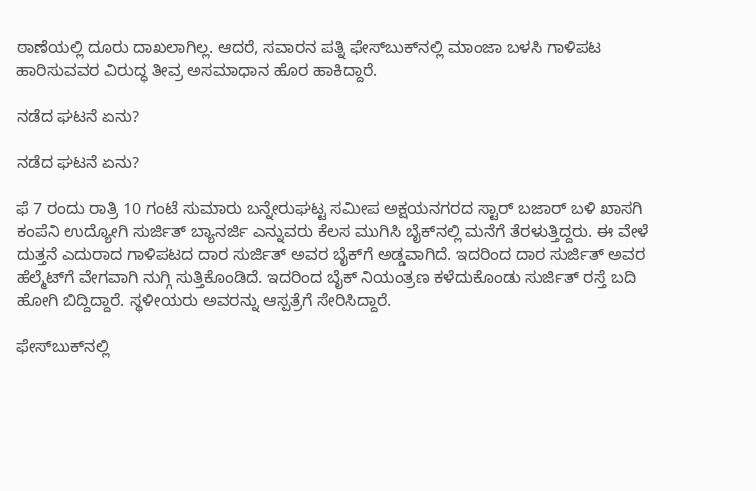ಠಾಣೆಯಲ್ಲಿ ದೂರು ದಾಖಲಾಗಿಲ್ಲ. ಆದರೆ, ಸವಾರನ ಪತ್ನಿ ಫೇಸ್‌ಬುಕ್‌ನಲ್ಲಿ ಮಾಂಜಾ ಬಳಸಿ ಗಾಳಿಪಟ ಹಾರಿಸುವವರ ವಿರುದ್ಧ ತೀವ್ರ ಅಸಮಾಧಾನ ಹೊರ ಹಾಕಿದ್ದಾರೆ.

ನಡೆದ ಘಟನೆ ಏನು?

ನಡೆದ ಘಟನೆ ಏನು?

ಫೆ 7 ರಂದು ರಾತ್ರಿ 10 ಗಂಟೆ ಸುಮಾರು ಬನ್ನೇರುಘಟ್ಟ ಸಮೀಪ ಅಕ್ಷಯನಗರದ ಸ್ಟಾರ್‌ ಬಜಾರ್‌ ಬಳಿ ಖಾಸಗಿ ಕಂಪೆನಿ ಉದ್ಯೋಗಿ ಸುರ್ಜಿತ್ ಬ್ಯಾನರ್ಜಿ ಎನ್ನುವರು ಕೆಲಸ ಮುಗಿಸಿ ಬೈಕ್‌ನಲ್ಲಿ ಮನೆಗೆ ತೆರಳುತ್ತಿದ್ದರು. ಈ ವೇಳೆ ದುತ್ತನೆ ಎದುರಾದ ಗಾಳಿಪಟದ ದಾರ ಸುರ್ಜಿತ್ ಅವರ ಬೈಕ್‌ಗೆ ಅಡ್ಡವಾಗಿದೆ. ಇದರಿಂದ ದಾರ ಸುರ್ಜಿತ್ ಅವರ ಹೆಲ್ಮೆಟ್‌ಗೆ ವೇಗವಾಗಿ ನುಗ್ಗಿ ಸುತ್ತಿಕೊಂಡಿದೆ. ಇದರಿಂದ ಬೈಕ್ ನಿಯಂತ್ರಣ ಕಳೆದುಕೊಂಡು ಸುರ್ಜಿತ್ ರಸ್ತೆ ಬದಿ ಹೋಗಿ ಬಿದ್ದಿದ್ದಾರೆ. ಸ್ಥಳೀಯರು ಅವರನ್ನು ಆಸ್ಪತ್ರೆಗೆ ಸೇರಿಸಿದ್ದಾರೆ.

ಫೇಸ್‌ಬುಕ್‌ನಲ್ಲಿ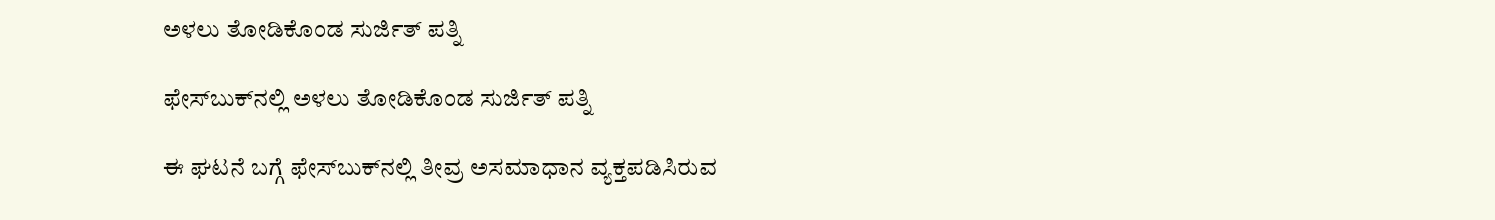ಅಳಲು ತೋಡಿಕೊಂಡ ಸುರ್ಜಿತ್ ಪತ್ನಿ

ಫೇಸ್‌ಬುಕ್‌ನಲ್ಲಿ ಅಳಲು ತೋಡಿಕೊಂಡ ಸುರ್ಜಿತ್ ಪತ್ನಿ

ಈ ಘಟನೆ ಬಗ್ಗೆ ಫೇಸ್‌ಬುಕ್‌ನಲ್ಲಿ ತೀವ್ರ ಅಸಮಾಧಾನ ವ್ಯಕ್ತಪಡಿಸಿರುವ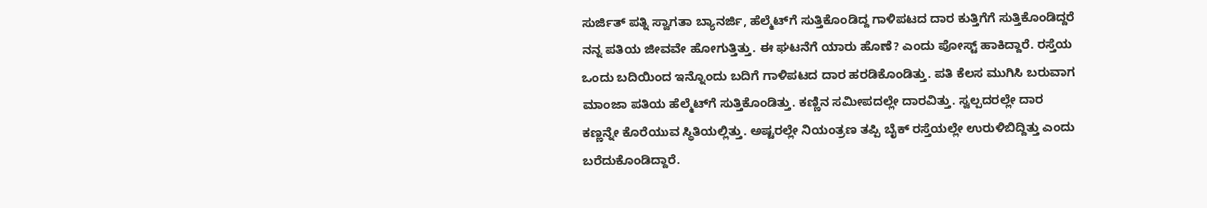ಸುರ್ಜಿತ್ ಪತ್ನಿ ಸ್ವಾಗತಾ ಬ್ಯಾನರ್ಜಿ, ಹೆಲ್ಮೆಟ್‌ಗೆ ಸುತ್ತಿಕೊಂಡಿದ್ದ ಗಾಳಿಪಟದ ದಾರ ಕುತ್ತಿಗೆಗೆ ಸುತ್ತಿಕೊಂಡಿದ್ದರೆ ನನ್ನ ಪತಿಯ ಜೀವವೇ ಹೋಗುತ್ತಿತ್ತು. ಈ ಘಟನೆಗೆ ಯಾರು ಹೊಣೆ? ಎಂದು ಪೋಸ್ಟ್‌ ಹಾಕಿದ್ದಾರೆ. ರಸ್ತೆಯ ಒಂದು ಬದಿಯಿಂದ ಇನ್ನೊಂದು ಬದಿಗೆ ಗಾಳಿಪಟದ ದಾರ ಹರಡಿಕೊಂಡಿತ್ತು. ಪತಿ ಕೆಲಸ ಮುಗಿಸಿ ಬರುವಾಗ ಮಾಂಜಾ ಪತಿಯ ಹೆಲ್ಮೆಟ್‌ಗೆ ಸುತ್ತಿಕೊಂಡಿತ್ತು. ಕಣ್ಣಿನ ಸಮೀಪದಲ್ಲೇ ದಾರವಿತ್ತು. ಸ್ವಲ್ಪದರಲ್ಲೇ ದಾರ ಕಣ್ಣನ್ನೇ ಕೊರೆಯುವ ಸ್ಥಿತಿಯಲ್ಲಿತ್ತು. ಅಷ್ಟರಲ್ಲೇ ನಿಯಂತ್ರಣ ತಪ್ಪಿ ಬೈಕ್ ರಸ್ತೆಯಲ್ಲೇ ಉರುಳಿಬಿದ್ದಿತ್ತು ಎಂದು ಬರೆದುಕೊಂಡಿದ್ದಾರೆ.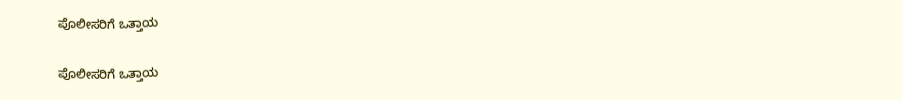ಪೊಲೀಸರಿಗೆ ಒತ್ತಾಯ

ಪೊಲೀಸರಿಗೆ ಒತ್ತಾಯ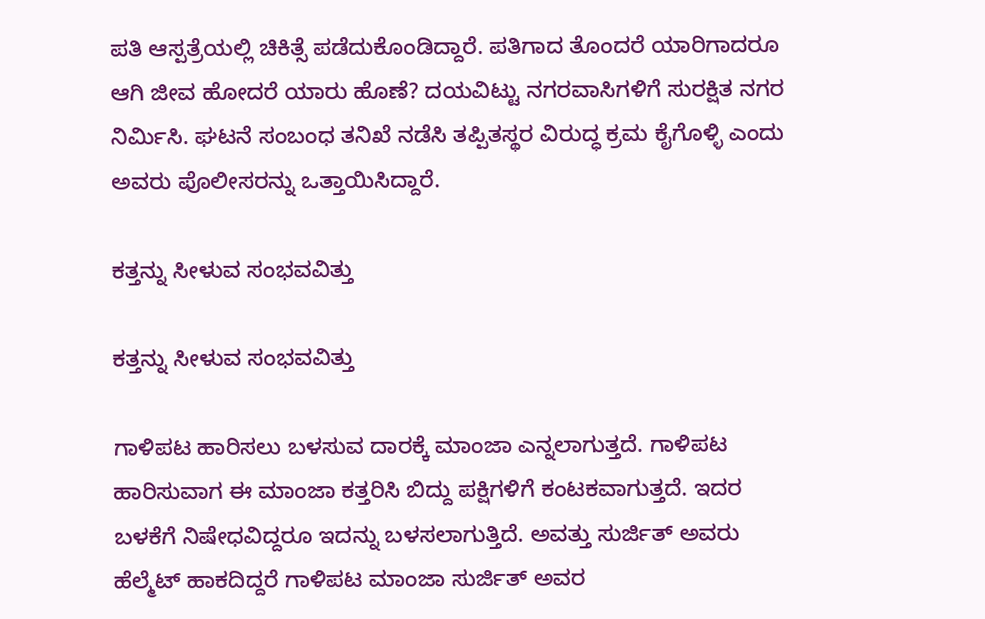ಪತಿ ಆಸ್ಪತ್ರೆಯಲ್ಲಿ ಚಿಕಿತ್ಸೆ ಪಡೆದುಕೊಂಡಿದ್ದಾರೆ. ಪತಿಗಾದ ತೊಂದರೆ ಯಾರಿಗಾದರೂ ಆಗಿ ಜೀವ ಹೋದರೆ ಯಾರು ಹೊಣೆ? ದಯವಿಟ್ಟು ನಗರವಾಸಿಗಳಿಗೆ ಸುರಕ್ಷಿತ ನಗರ ನಿರ್ಮಿಸಿ. ಘಟನೆ ಸಂಬಂಧ ತನಿಖೆ ನಡೆಸಿ ತಪ್ಪಿತಸ್ಥರ ವಿರುದ್ಧ ಕ್ರಮ ಕೈಗೊಳ್ಳಿ ಎಂದು ಅವರು ಪೊಲೀಸರನ್ನು ಒತ್ತಾಯಿಸಿದ್ದಾರೆ.

ಕತ್ತನ್ನು ಸೀಳುವ ಸಂಭವವಿತ್ತು

ಕತ್ತನ್ನು ಸೀಳುವ ಸಂಭವವಿತ್ತು

ಗಾಳಿಪಟ ಹಾರಿಸಲು ಬಳಸುವ ದಾರಕ್ಕೆ ಮಾಂಜಾ ಎನ್ನಲಾಗುತ್ತದೆ. ಗಾಳಿಪಟ ಹಾರಿಸುವಾಗ ಈ ಮಾಂಜಾ ಕತ್ತರಿಸಿ ಬಿದ್ದು ಪಕ್ಷಿಗಳಿಗೆ ಕಂಟಕವಾಗುತ್ತದೆ. ಇದರ ಬಳಕೆಗೆ ನಿಷೇಧವಿದ್ದರೂ ಇದನ್ನು ಬಳಸಲಾಗುತ್ತಿದೆ. ಅವತ್ತು ಸುರ್ಜಿತ್ ಅವರು ಹೆಲ್ಮೆಟ್ ಹಾಕದಿದ್ದರೆ ಗಾಳಿಪಟ ಮಾಂಜಾ ಸುರ್ಜಿತ್ ಅವರ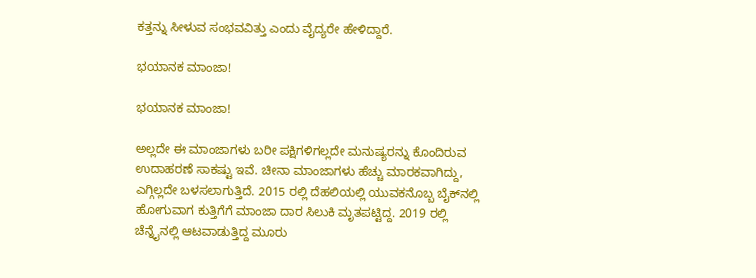ಕತ್ತನ್ನು ಸೀಳುವ ಸಂಭವವಿತ್ತು ಎಂದು ವೈದ್ಯರೇ ಹೇಳಿದ್ದಾರೆ.

ಭಯಾನಕ ಮಾಂಜಾ!

ಭಯಾನಕ ಮಾಂಜಾ!

ಅಲ್ಲದೇ ಈ ಮಾಂಜಾಗಳು ಬರೀ ಪಕ್ಷಿಗಳಿಗಲ್ಲದೇ ಮನುಷ್ಯರನ್ನು ಕೊಂದಿರುವ ಉದಾಹರಣೆ ಸಾಕಷ್ಟು ಇವೆ. ಚೀನಾ ಮಾಂಜಾಗಳು ಹೆಚ್ಚು ಮಾರಕವಾಗಿದ್ದು, ಎಗ್ಗಿಲ್ಲದೇ ಬಳಸಲಾಗುತ್ತಿದೆ. 2015 ರಲ್ಲಿ ದೆಹಲಿಯಲ್ಲಿ ಯುವಕನೊಬ್ಬ ಬೈಕ್‌ನಲ್ಲಿ ಹೋಗುವಾಗ ಕುತ್ತಿಗೆಗೆ ಮಾಂಜಾ ದಾರ ಸಿಲುಕಿ ಮೃತಪಟ್ಟಿದ್ದ. 2019 ರಲ್ಲಿ ಚೆನ್ನೈನಲ್ಲಿ ಆಟವಾಡುತ್ತಿದ್ದ ಮೂರು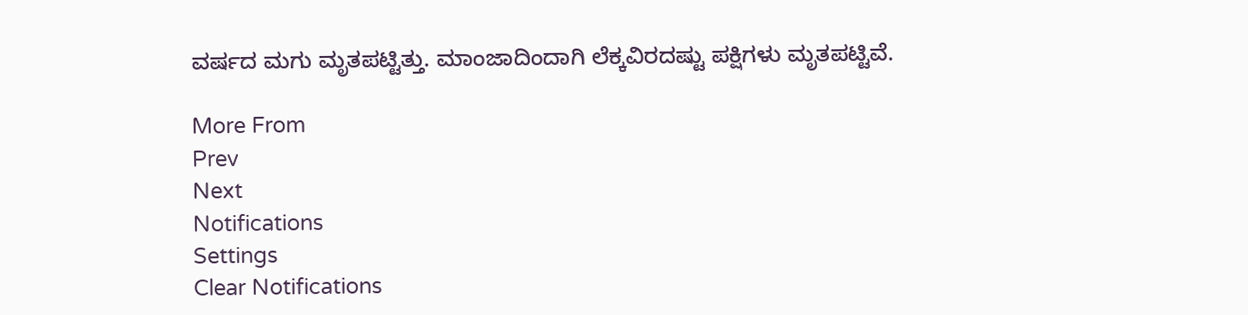ವರ್ಷದ ಮಗು ಮೃತಪಟ್ಟಿತ್ತು. ಮಾಂಜಾದಿಂದಾಗಿ ಲೆಕ್ಕವಿರದಷ್ಟು ಪಕ್ಷಿಗಳು ಮೃತಪಟ್ಟಿವೆ.

More From
Prev
Next
Notifications
Settings
Clear Notifications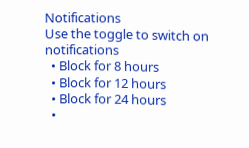Notifications
Use the toggle to switch on notifications
  • Block for 8 hours
  • Block for 12 hours
  • Block for 24 hours
  •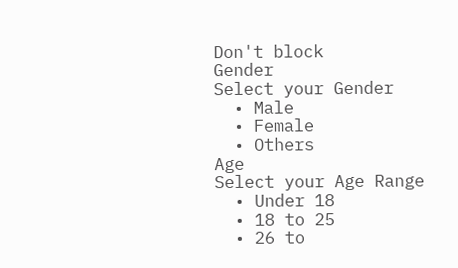Don't block
Gender
Select your Gender
  • Male
  • Female
  • Others
Age
Select your Age Range
  • Under 18
  • 18 to 25
  • 26 to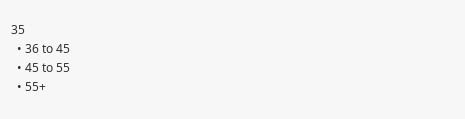35
  • 36 to 45
  • 45 to 55
  • 55+